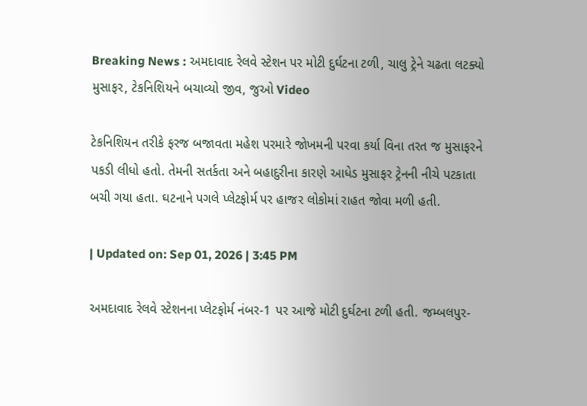Breaking News : અમદાવાદ રેલવે સ્ટેશન પર મોટી દુર્ઘટના ટળી, ચાલુ ટ્રેને ચઢતા લટક્યો મુસાફર, ટેકનિશિયને બચાવ્યો જીવ, જુઓ Video

ટેકનિશિયન તરીકે ફરજ બજાવતા મહેશ પરમારે જોખમની પરવા કર્યા વિના તરત જ મુસાફરને પકડી લીધો હતો. તેમની સતર્કતા અને બહાદુરીના કારણે આધેડ મુસાફર ટ્રેનની નીચે પટકાતા બચી ગયા હતા. ઘટનાને પગલે પ્લેટફોર્મ પર હાજર લોકોમાં રાહત જોવા મળી હતી.

| Updated on: Sep 01, 2026 | 3:45 PM

અમદાવાદ રેલવે સ્ટેશનના પ્લેટફોર્મ નંબર-1 પર આજે મોટી દુર્ઘટના ટળી હતી. જમ્બલપુર-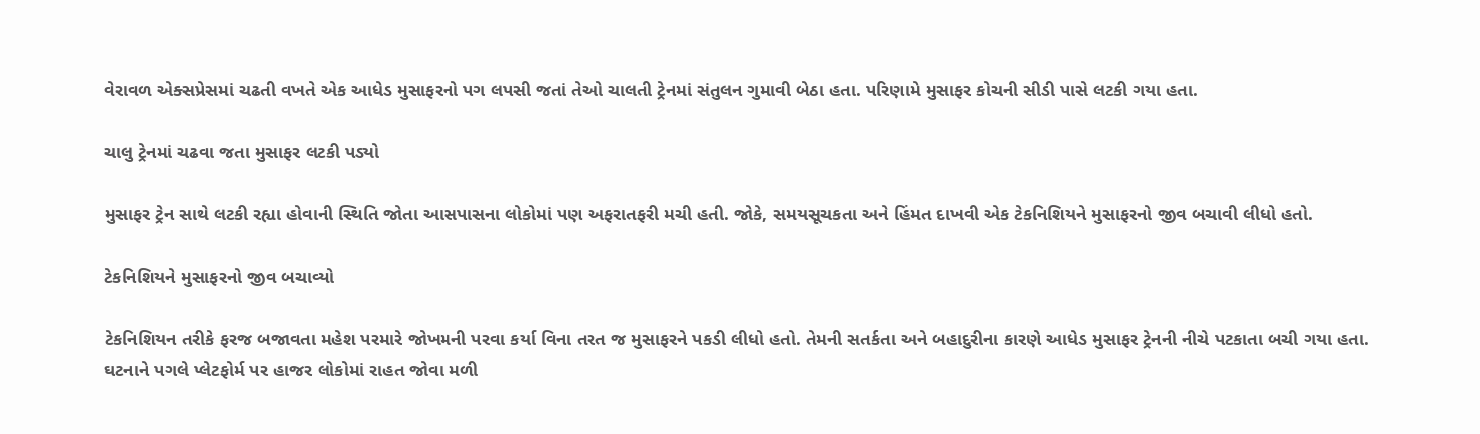વેરાવળ એક્સપ્રેસમાં ચઢતી વખતે એક આધેડ મુસાફરનો પગ લપસી જતાં તેઓ ચાલતી ટ્રેનમાં સંતુલન ગુમાવી બેઠા હતા. પરિણામે મુસાફર કોચની સીડી પાસે લટકી ગયા હતા.

ચાલુ ટ્રેનમાં ચઢવા જતા મુસાફર લટકી પડ્યો

મુસાફર ટ્રેન સાથે લટકી રહ્યા હોવાની સ્થિતિ જોતા આસપાસના લોકોમાં પણ અફરાતફરી મચી હતી. જોકે, સમયસૂચકતા અને હિંમત દાખવી એક ટેકનિશિયને મુસાફરનો જીવ બચાવી લીધો હતો.

ટેકનિશિયને મુસાફરનો જીવ બચાવ્યો

ટેકનિશિયન તરીકે ફરજ બજાવતા મહેશ પરમારે જોખમની પરવા કર્યા વિના તરત જ મુસાફરને પકડી લીધો હતો. તેમની સતર્કતા અને બહાદુરીના કારણે આધેડ મુસાફર ટ્રેનની નીચે પટકાતા બચી ગયા હતા. ઘટનાને પગલે પ્લેટફોર્મ પર હાજર લોકોમાં રાહત જોવા મળી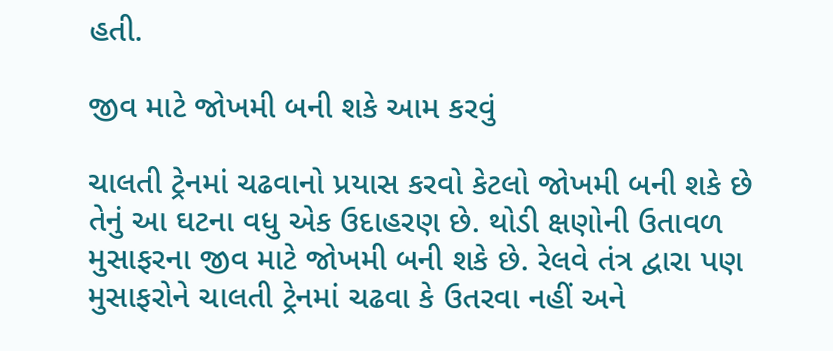હતી.

જીવ માટે જોખમી બની શકે આમ કરવું

ચાલતી ટ્રેનમાં ચઢવાનો પ્રયાસ કરવો કેટલો જોખમી બની શકે છે તેનું આ ઘટના વધુ એક ઉદાહરણ છે. થોડી ક્ષણોની ઉતાવળ મુસાફરના જીવ માટે જોખમી બની શકે છે. રેલવે તંત્ર દ્વારા પણ મુસાફરોને ચાલતી ટ્રેનમાં ચઢવા કે ઉતરવા નહીં અને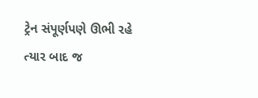ટ્રેન સંપૂર્ણપણે ઊભી રહે ત્યાર બાદ જ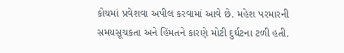કોચમાં પ્રવેશવા અપીલ કરવામાં આવે છે. મહેશ પરમારની સમયસૂચકતા અને હિંમતને કારણે મોટી દુર્ઘટના ટળી હતી.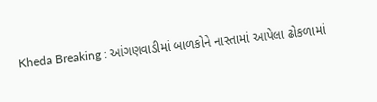Kheda Breaking : આંગણવાડીમાં બાળકોને નાસ્તામાં આપેલા ઢોકળામાં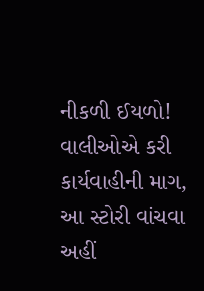નીકળી ઈયળો! વાલીઓએ કરી કાર્યવાહીની માગ, આ સ્ટોરી વાંચવા અહીં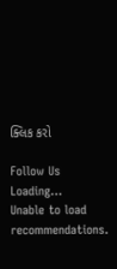ક્લિક કરો

Follow Us
Loading...
Unable to load recommendations.